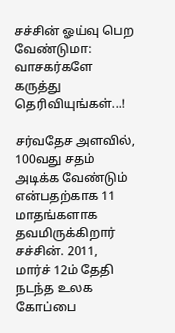சச்சின் ஓய்வு பெற வேண்டுமா: வாசகர்களே கருத்து தெரிவியுங்கள்...!

சர்வதேச அளவில், 100வது சதம் அடிக்க வேண்டும் என்பதற்காக 11 மாதங்களாக தவமிருக்கிறார் சச்சின். 2011, மார்ச் 12ம் தேதி நடந்த உலக கோப்பை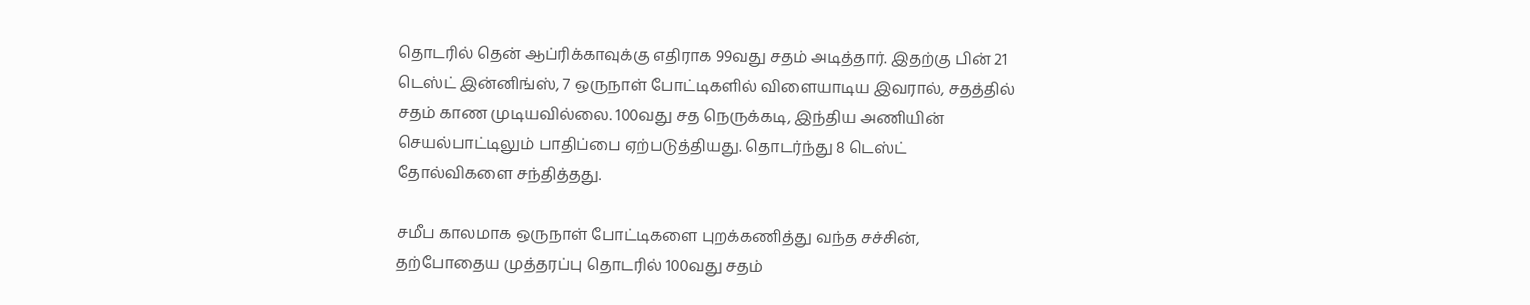தொடரில் தென் ஆப்ரிக்காவுக்கு எதிராக 99வது சதம் அடித்தார். இதற்கு பின் 21 டெஸ்ட் இன்னிங்ஸ், 7 ஒருநாள் போட்டிகளில் விளையாடிய இவரால், சதத்தில் சதம் காண முடியவில்லை. 100வது சத நெருக்கடி, இந்திய அணியின் செயல்பாட்டிலும் பாதிப்பை ஏற்படுத்தியது. தொடர்ந்து 8 டெஸ்ட் தோல்விகளை சந்தித்தது.

சமீப காலமாக ஒருநாள் போட்டிகளை புறக்கணித்து வந்த சச்சின், தற்போதைய முத்தரப்பு தொடரில் 100வது சதம்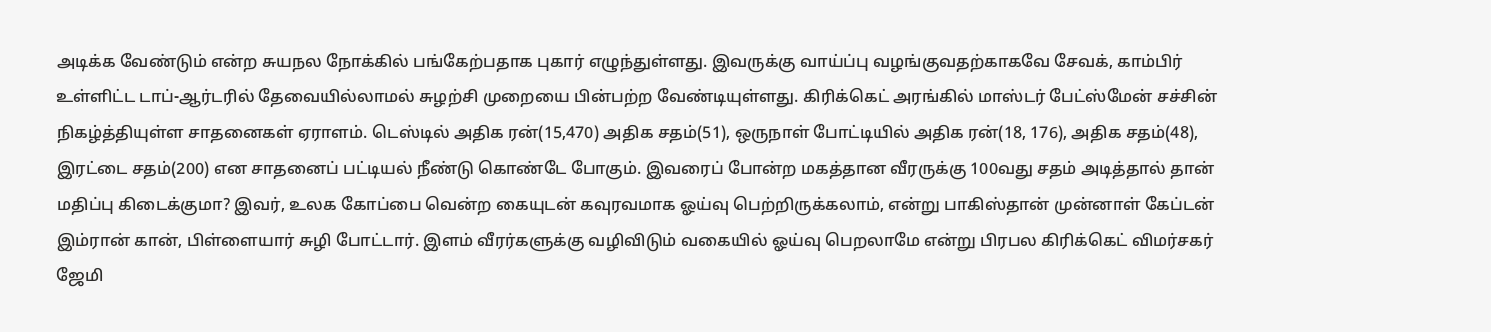அடிக்க வேண்டும் என்ற சுயநல நோக்கில் பங்கேற்பதாக புகார் எழுந்துள்ளது. இவருக்கு வாய்ப்பு வழங்குவதற்காகவே சேவக், காம்பிர் உள்ளிட்ட டாப்-ஆர்டரில் தேவையில்லாமல் சுழற்சி முறையை பின்பற்ற வேண்டியுள்ளது. கிரிக்கெட் அரங்கில் மாஸ்டர் பேட்ஸ்மேன் சச்சின் நிகழ்த்தியுள்ள சாதனைகள் ஏராளம். டெஸ்டில் அதிக ரன்(15,470) அதிக சதம்(51), ஒருநாள் போட்டியில் அதிக ரன்(18, 176), அதிக சதம்(48), இரட்டை சதம்(200) என சாதனைப் பட்டியல் நீண்டு கொண்டே போகும். இவரைப் போன்ற மகத்தான வீரருக்கு 100வது சதம் அடித்தால் தான் மதிப்பு கிடைக்குமா? இவர், உலக கோப்பை வென்ற கையுடன் கவுரவமாக ஓய்வு பெற்றிருக்கலாம், என்று பாகிஸ்தான் முன்னாள் கேப்டன் இம்ரான் கான், பிள்ளையார் சுழி போட்டார். இளம் வீரர்களுக்கு வழிவிடும் வகையில் ஓய்வு பெறலாமே என்று பிரபல கிரிக்கெட் விமர்சகர் ஜேமி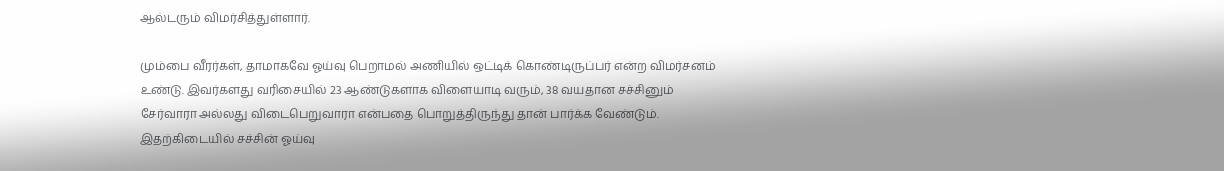ஆல்டரும் விமர்சித்துள்ளார்.

மும்பை வீரர்கள், தாமாகவே ஓய்வு பெறாமல் அணியில் ஒட்டிக் கொண்டிருப்பர் என்ற விமர்சனம் உண்டு. இவர்களது வரிசையில் 23 ஆண்டுகளாக விளையாடி வரும், 38 வயதான சச்சினும் சேர்வாரா அல்லது விடைபெறுவாரா என்பதை பொறுத்திருந்து தான் பார்க்க வேண்டும். இதற்கிடையில் சச்சின் ஓய்வு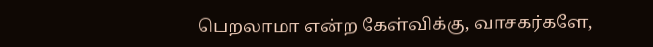பெறலாமா என்ற கேள்விக்கு, வாசகர்களே,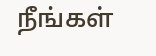நீங்கள்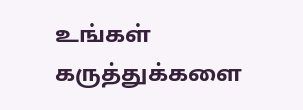உங்கள் கருத்துக்களை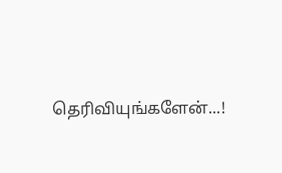தெரிவியுங்களேன்...!